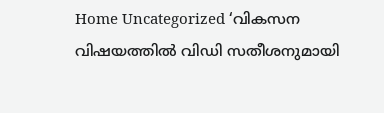Home Uncategorized ‘വികസന വിഷയത്തിൽ വിഡി സതീശനുമായി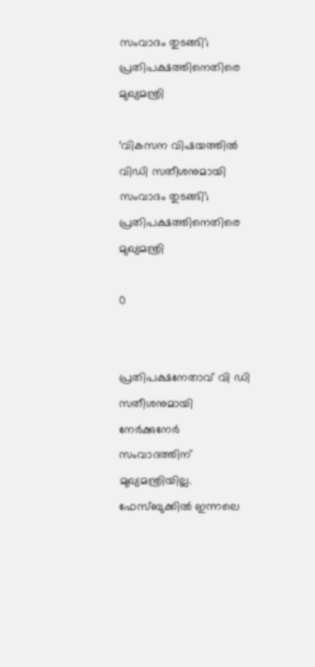സംവാദം തുടങ്ങി’; പ്രതിപക്ഷത്തിനെതിരെ മുഖ്യമന്ത്രി

‘വികസന വിഷയത്തിൽ വിഡി സതീശനുമായി സംവാദം തുടങ്ങി’; പ്രതിപക്ഷത്തിനെതിരെ മുഖ്യമന്ത്രി

0


പ്രതിപക്ഷനേതാവ് വി ഡി സതീശനുമായി നേർക്കുനേർ സംവാദത്തിന് മുഖ്യമന്ത്രിയില്ല. ഫേസ്ബുക്കിൽ ഇന്നലെ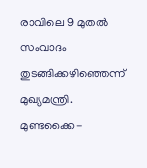രാവിലെ 9 മുതൽ സംവാദം തുടങ്ങിക്കഴിഞ്ഞെന്ന് മുഖ്യമന്ത്രി. മുണ്ടക്കൈ-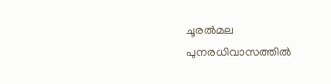ചൂരൽമല പുനരധിവാസത്തിൽ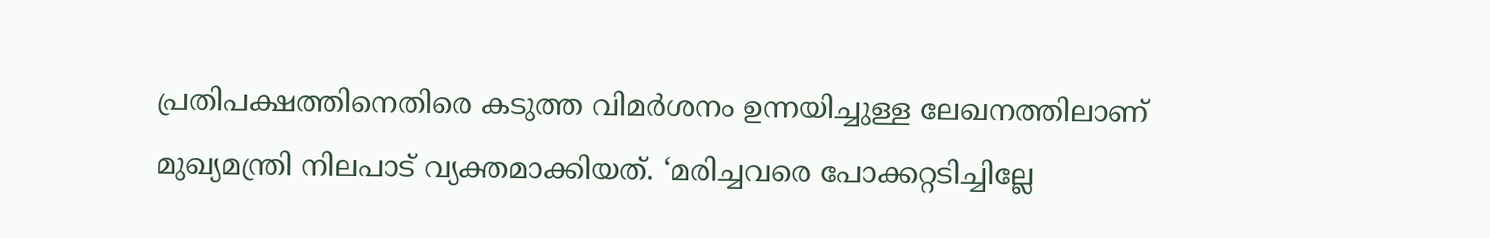പ്രതിപക്ഷത്തിനെതിരെ കടുത്ത വിമർശനം ഉന്നയിച്ചുള്ള ലേഖനത്തിലാണ് മുഖ്യമന്ത്രി നിലപാട് വ്യക്തമാക്കിയത്. ‘മരിച്ചവരെ പോക്കറ്റടിച്ചില്ലേ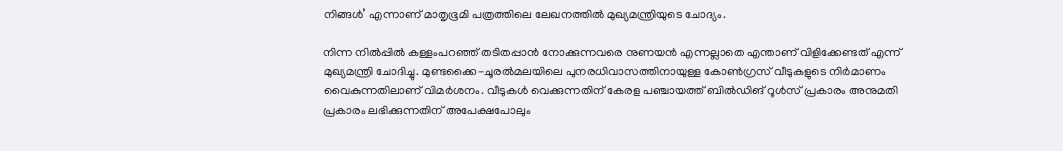നിങ്ങൾ’ എന്നാണ് മാതൃഭൂമി പത്രത്തിലെ ലേഖനത്തിൽ മുഖ്യമന്ത്രിയുടെ ചോദ്യം.

നിന്ന നിൽപ്പിൽ കള്ളംപറഞ്ഞ് തടിതപ്പാൻ നോക്കുന്നവരെ നുണയൻ എന്നല്ലാതെ എന്താണ് വിളിക്കേണ്ടത് എന്ന് മുഖ്യമന്ത്രി ചോദിച്ചു. മുണ്ടക്കൈ-ചൂരൽമലയിലെ പുനരധിവാസത്തിനായുള്ള കോൺഗ്രസ് വീടുകളുടെ നിർമാണം വൈകുന്നതിലാണ് വിമർശനം. വീടുകള്‍ വെക്കുന്നതിന് കേരള പഞ്ചായത്ത് ബില്‍ഡിങ് റൂള്‍സ് പ്രകാരം അനുമതി പ്രകാരം ലഭിക്കുന്നതിന് അപേക്ഷപോലും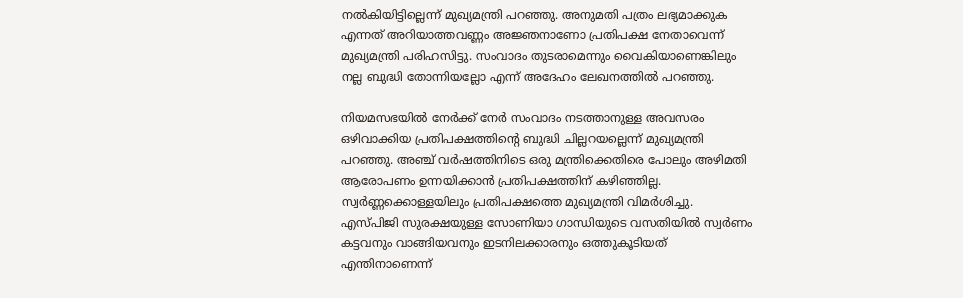നല്‍കിയിട്ടില്ലെന്ന് മുഖ്യമന്ത്രി പറഞ്ഞു. അനുമതി പത്രം ലഭ്യമാക്കുക എന്നത് അറിയാത്തവണ്ണം അജ്ഞനാണോ പ്രതിപക്ഷ നേതാവെന്ന് മുഖ്യമന്ത്രി പരിഹസിട്ടു. സംവാദം തുടരാമെന്നും വൈകിയാണെങ്കിലും നല്ല ബുദ്ധി തോന്നിയല്ലോ എന്ന് അദേഹം ലേഖനത്തില്‍ പറഞ്ഞു.

നിയമസഭയില്‍ നേര്‍ക്ക് നേര്‍ സംവാദം നടത്താനുള്ള അവസരം ഒഴിവാക്കിയ പ്രതിപക്ഷത്തിന്റെ ബുദ്ധി ചില്ലറയല്ലെന്ന് മുഖ്യമന്ത്രി പറഞ്ഞു. അഞ്ച് വര്‍ഷത്തിനിടെ ഒരു മന്ത്രിക്കെതിരെ പോലും അഴിമതി ആരോപണം ഉന്നയിക്കാന്‍ പ്രതിപക്ഷത്തിന് കഴിഞ്ഞില്ല. സ്വര്‍ണ്ണക്കൊള്ളയിലും പ്രതിപക്ഷത്തെ മുഖ്യമന്ത്രി വിമര്‍ശിച്ചു. എസ്പിജി സുരക്ഷയുള്ള സോണിയാ ഗാന്ധിയുടെ വസതിയില്‍ സ്വര്‍ണം കട്ടവനും വാങ്ങിയവനും ഇടനിലക്കാരനും ഒത്തുകൂടിയത് എന്തിനാണെന്ന്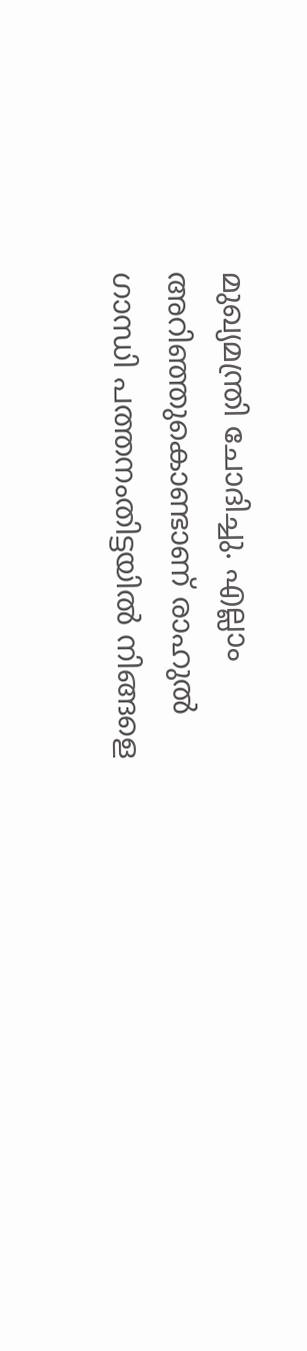മുഖ്യമന്ത്രി ചോദിച്ചു. എല്ലാം അറിഞ്ഞുകൊണ്ടാണ് രാഹുല്‍ ഗാന്ധി പത്തനംതിട്ടയില്‍ നിങ്ങളെ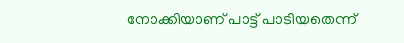നോക്കിയാണ് പാട്ട് പാടിയതെന്ന്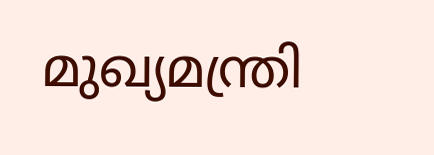മുഖ്യമന്ത്രി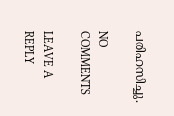പരിഹസിച്ചു.

NO COMMENTS

LEAVE A REPLY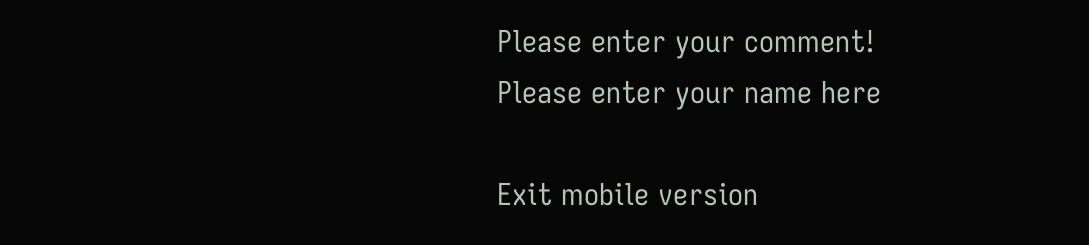Please enter your comment!
Please enter your name here

Exit mobile version